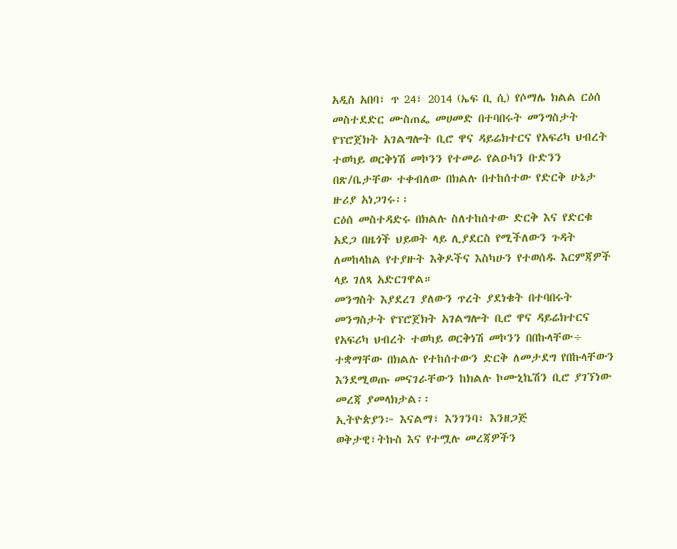አዲስ አበባ፣ ጥ 24፣ 2014 (ኤፍ ቢ ሲ) የሶማሌ ክልል ርዕሰ መስተደድር ሙስጠፌ መሀመድ በተባበሩት መንግስታት የፕሮጀክት አገልግሎት ቢሮ ዋና ዳይሬክተርና የአፍሪካ ህብረት ተወካይ ወርቅነሽ መኮንን የተመራ የልዑካን ቡድንን በጽ/ቤታቸው ተቀብለው በክልሉ በተከሰተው የድርቅ ሁኔታ ዙሪያ አነጋገሩ፡፡
ርዕሰ መስተዳድሩ በክልሉ ስለተከሰተው ድርቅ እና የድርቁ አደጋ በዜጎች ህይወት ላይ ሊያደርስ የሚችለውን ጉዳት ለመከላከል የተያዙት እቅዶችና እስካሁን የተወሰዱ እርምጃዎች ላይ ገለጻ አድርገዋል።
መንግስት እያደረገ ያለውን ጥረት ያደነቁት በተባበሩት መንግስታት የፕሮጀክት አገልግሎት ቢሮ ዋና ዳይሬክተርና የአፍሪካ ህብረት ተወካይ ወርቅነሽ መኮንን በበኩላቸው÷ ተቋማቸው በክልሉ የተከሰተውን ድርቅ ለመታደግ የበኩላቸውን እንደሚወጡ መናገራቸውን ከክልሉ ኮሙኒኬሽን ቢሮ ያገኘነው መረጃ ያመላክታል፡፡
ኢትዮጵያን፦ እናልማ፣ እንገንባ፣ እንዘጋጅ
ወቅታዊ፣ትኩስ እና የተሟሉ መረጃዎችን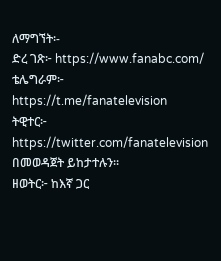ለማግኘት፡-
ድረ ገጽ፦ https://www.fanabc.com/
ቴሌግራም፦ https://t.me/fanatelevision
ትዊተር፦ https://twitter.com/fanatelevision በመወዳጀት ይከታተሉን፡፡
ዘወትር፦ ከእኛ ጋር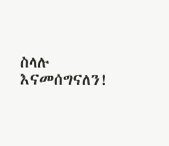ስላሉ እናመሰግናለን!